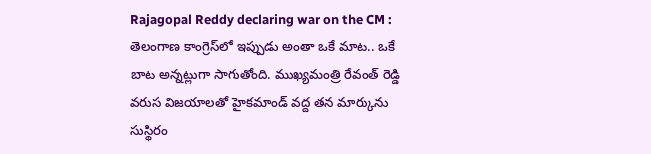Rajagopal Reddy declaring war on the CM : తెలంగాణ కాంగ్రెస్‌లో ఇప్పుడు అంతా ఒకే మాట.. ఒకే బాట అన్నట్లుగా సాగుతోంది. ముఖ్యమంత్రి రేవంత్ రెడ్డి వరుస విజయాలతో హైకమాండ్ వద్ద తన మార్కును సుస్థిరం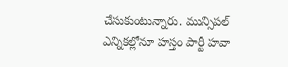చేసుకుంటున్నారు. మున్సిపల్ ఎన్నికల్లోనూ హస్తం పార్టీ హవా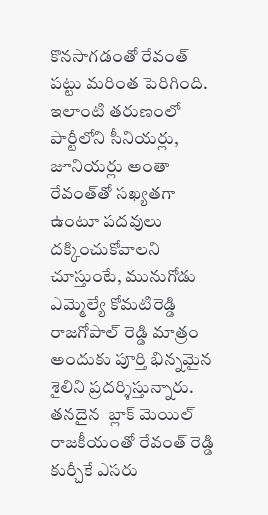కొనసాగడంతో రేవంత్ పట్టు మరింత పెరిగింది. ఇలాంటి తరుణంలో పార్టీలోని సీనియర్లు, జూనియర్లు అంతా రేవంత్‌తో సఖ్యతగా ఉంటూ పదవులు దక్కించుకోవాలని చూస్తుంటే, మునుగోడు ఎమ్మెల్యే కోమటిరెడ్డి రాజగోపాల్ రెడ్డి మాత్రం అందుకు పూర్తి భిన్నమైన శైలిని ప్రదర్శిస్తున్నారు. తనదైన  బ్లాక్ మెయిల్  రాజకీయంతో రేవంత్ రెడ్డి కుర్చీకే ఎసరు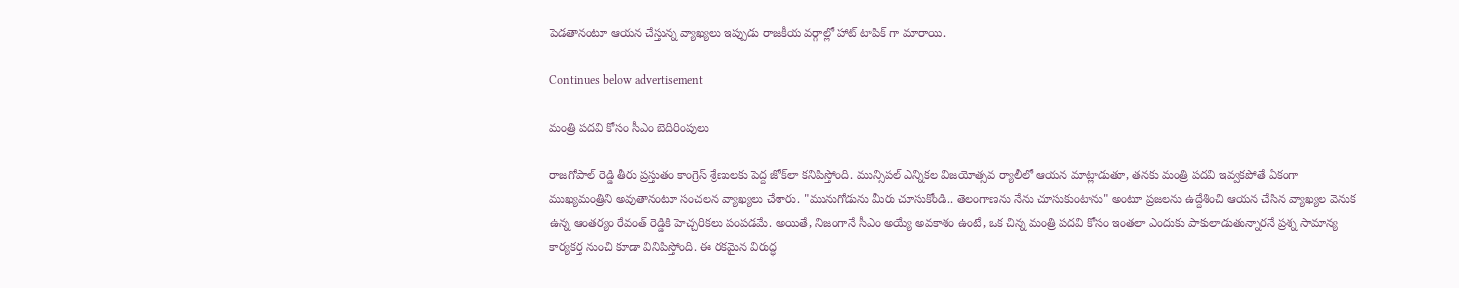పెడతానంటూ ఆయన చేస్తున్న వ్యాఖ్యలు ఇప్పుడు రాజకీయ వర్గాల్లో హాట్ టాపిక్ గా మారాయి.

Continues below advertisement

మంత్రి పదవి కోసం సీఎం బెదిరింపులు

రాజగోపాల్ రెడ్డి తీరు ప్రస్తుతం కాంగ్రెస్ శ్రేణులకు పెద్ద జోక్‌లా కనిపిస్తోంది. మున్సిపల్ ఎన్నికల విజయోత్సవ ర్యాలీలో ఆయన మాట్లాడుతూ, తనకు మంత్రి పదవి ఇవ్వకపోతే ఏకంగా ముఖ్యమంత్రిని అవుతానంటూ సంచలన వ్యాఖ్యలు చేశారు. "మునుగోడును మీరు చూసుకోండి.. తెలంగాణను నేను చూసుకుంటాను" అంటూ ప్రజలను ఉద్దేశించి ఆయన చేసిన వ్యాఖ్యల వెనుక ఉన్న ఆంతర్యం రేవంత్ రెడ్డికి హెచ్చరికలు పంపడమే. అయితే, నిజంగానే సీఎం అయ్యే అవకాశం ఉంటే, ఒక చిన్న మంత్రి పదవి కోసం ఇంతలా ఎందుకు పాకులాడుతున్నారనే ప్రశ్న సామాన్య కార్యకర్త నుంచి కూడా వినిపిస్తోంది. ఈ రకమైన విరుద్ధ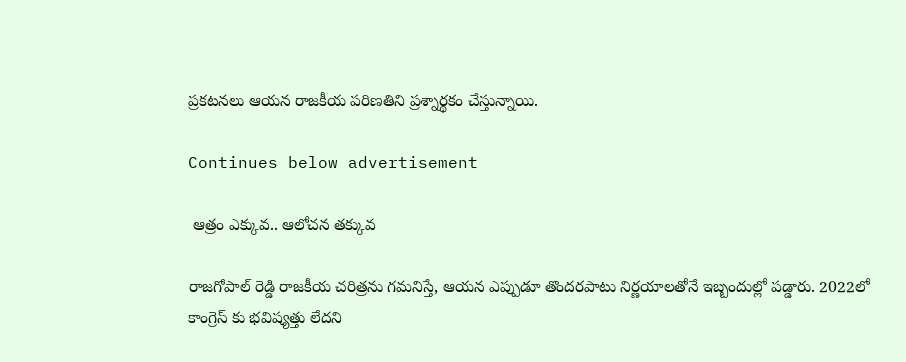ప్రకటనలు ఆయన రాజకీయ పరిణతిని ప్రశ్నార్థకం చేస్తున్నాయి.

Continues below advertisement

 ఆత్రం ఎక్కువ.. ఆలోచన తక్కువ

రాజగోపాల్ రెడ్డి రాజకీయ చరిత్రను గమనిస్తే, ఆయన ఎప్పుడూ తొందరపాటు నిర్ణయాలతోనే ఇబ్బందుల్లో పడ్డారు. 2022లో కాంగ్రెస్ కు భవిష్యత్తు లేదని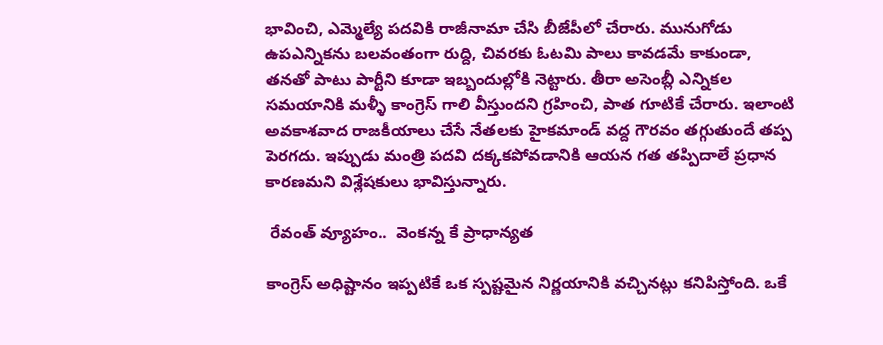భావించి, ఎమ్మెల్యే పదవికి రాజీనామా చేసి బీజేపీలో చేరారు. మునుగోడు ఉపఎన్నికను బలవంతంగా రుద్ది, చివరకు ఓటమి పాలు కావడమే కాకుండా, తనతో పాటు పార్టీని కూడా ఇబ్బందుల్లోకి నెట్టారు. తీరా అసెంబ్లీ ఎన్నికల సమయానికి మళ్ళీ కాంగ్రెస్ గాలి వీస్తుందని గ్రహించి, పాత గూటికే చేరారు. ఇలాంటి అవకాశవాద రాజకీయాలు చేసే నేతలకు హైకమాండ్ వద్ద గౌరవం తగ్గుతుందే తప్ప పెరగదు. ఇప్పుడు మంత్రి పదవి దక్కకపోవడానికి ఆయన గత తప్పిదాలే ప్రధాన కారణమని విశ్లేషకులు భావిస్తున్నారు.

 రేవంత్ వ్యూహం..  వెంకన్న కే ప్రాధాన్యత

కాంగ్రెస్ అధిష్టానం ఇప్పటికే ఒక స్పష్టమైన నిర్ణయానికి వచ్చినట్లు కనిపిస్తోంది. ఒకే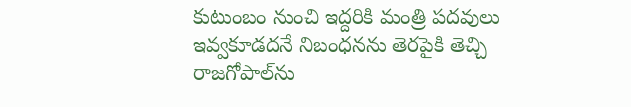కుటుంబం నుంచి ఇద్దరికి మంత్రి పదవులు ఇవ్వకూడదనే నిబంధనను తెరపైకి తెచ్చి రాజగోపాల్‌ను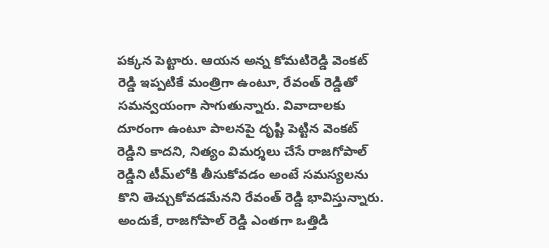పక్కన పెట్టారు. ఆయన అన్న కోమటిరెడ్డి వెంకట్ రెడ్డి ఇప్పటికే మంత్రిగా ఉంటూ, రేవంత్ రెడ్డితో సమన్వయంగా సాగుతున్నారు. వివాదాలకు దూరంగా ఉంటూ పాలనపై దృష్టి పెట్టిన వెంకట్ రెడ్డిని కాదని, నిత్యం విమర్శలు చేసే రాజగోపాల్ రెడ్డిని టీమ్‌లోకి తీసుకోవడం అంటే సమస్యలను కొని తెచ్చుకోవడమేనని రేవంత్ రెడ్డి భావిస్తున్నారు. అందుకే, రాజగోపాల్ రెడ్డి ఎంతగా ఒత్తిడి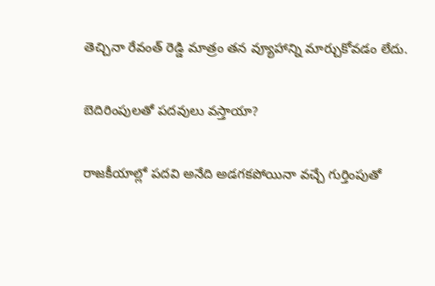తెచ్చినా రేవంత్ రెడ్డి మాత్రం తన వ్యూహాన్ని మార్చుకోవడం లేదు.

బెదిరింపులతో పదవులు వస్తాయా?

రాజకీయాల్లో పదవి అనేది అడగకపోయినా వచ్చే గుర్తింపుతో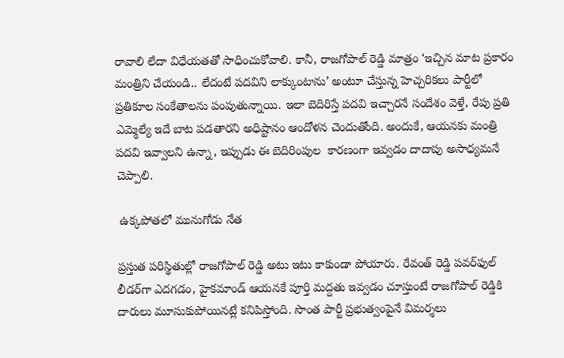రావాలి లేదా విధేయతతో సాధించుకోవాలి. కానీ, రాజగోపాల్ రెడ్డి మాత్రం ‘ఇచ్చిన మాట ప్రకారం మంత్రిని చేయండి.. లేదంటే పదవిని లాక్కుంటాను’ అంటూ చేస్తున్న హెచ్చరికలు పార్టీలో ప్రతికూల సంకేతాలను పంపుతున్నాయి. ఇలా బెదిరిస్తే పదవి ఇచ్చారనే సందేశం వెళ్తే, రేపు ప్రతి ఎమ్మెల్యే ఇదే బాట పడతారని అధిష్టానం ఆందోళన చెందుతోంది. అందుకే, ఆయనకు మంత్రి పదవి ఇవ్వాలని ఉన్నా, ఇప్పుడు ఈ బెదిరింపుల  కారణంగా ఇవ్వడం దాదాపు అసాధ్యమనే చెప్పాలి.

 ఉక్కపోతలో మునుగోడు నేత

ప్రస్తుత పరిస్థితుల్లో రాజగోపాల్ రెడ్డి అటు ఇటు కాకుండా పోయారు. రేవంత్ రెడ్డి పవర్‌ఫుల్ లీడర్‌గా ఎదగడం, హైకమాండ్ ఆయనకే పూర్తి మద్దతు ఇవ్వడం చూస్తుంటే రాజగోపాల్ రెడ్డికి దారులు మూసుకుపోయినట్లే కనిపిస్తోంది. సొంత పార్టీ ప్రభుత్వంపైనే విమర్శలు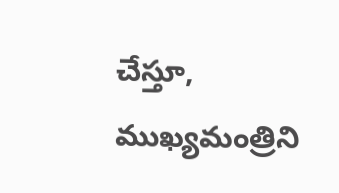చేస్తూ, ముఖ్యమంత్రిని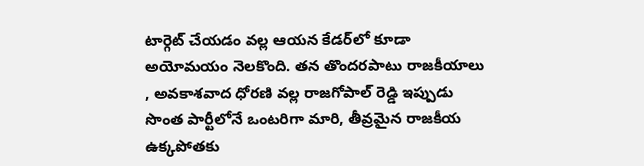టార్గెట్ చేయడం వల్ల ఆయన కేడర్‌లో కూడా అయోమయం నెలకొంది. తన తొందరపాటు రాజకీయాలు , అవకాశవాద ధోరణి వల్ల రాజగోపాల్ రెడ్డి ఇప్పుడు సొంత పార్టీలోనే ఒంటరిగా మారి, తీవ్రమైన రాజకీయ ఉక్కపోతకు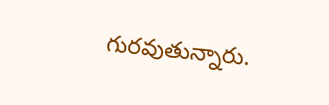గురవుతున్నారు.